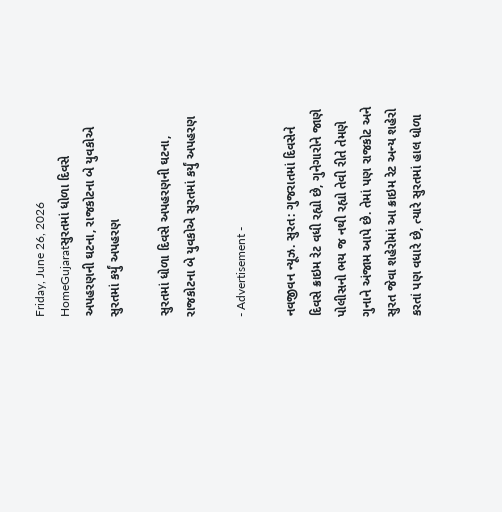Friday, June 26, 2026
HomeGujaratસુરતમાં ધોળા દિવસે અપહરણની ઘટના, રાજકોટના બે યુવકોએ સુરતમાં કર્યું અપહરણ

સુરતમાં ધોળા દિવસે અપહરણની ઘટના, રાજકોટના બે યુવકોએ સુરતમાં કર્યું અપહરણ

- Advertisement -

નવજીવન ન્યૂઝ. સુરત: ગુજરાતમાં દિવસેને દિવસે ક્રાઇમ રેટ વધી રહ્યો છે, ગુનેગારોને જાણે પોલીસનો ભય જ નથી રહ્યો તેવી રીતે તેમણે ગુનાને અંજામ આપે છે. તેમાં પણ રાજકોટ અને સુરત જેવા શહેરોમાં આ ક્રાઇમ રેટ અન્ય શહેરો કરતાં પણ વધારે છે, ત્યારે સુરતમાં હાલ ધોળા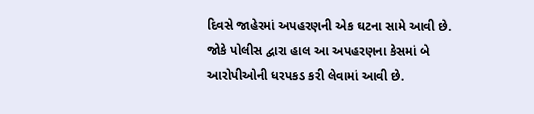દિવસે જાહેરમાં અપહરણની એક ઘટના સામે આવી છે. જોકે પોલીસ દ્વારા હાલ આ અપહરણના કેસમાં બે આરોપીઓની ધરપકડ કરી લેવામાં આવી છે.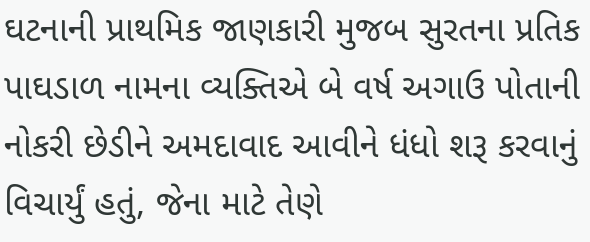ઘટનાની પ્રાથમિક જાણકારી મુજબ સુરતના પ્રતિક પાઘડાળ નામના વ્યક્તિએ બે વર્ષ અગાઉ પોતાની નોકરી છેડીને અમદાવાદ આવીને ધંધો શરૂ કરવાનું વિચાર્યું હતું, જેના માટે તેણે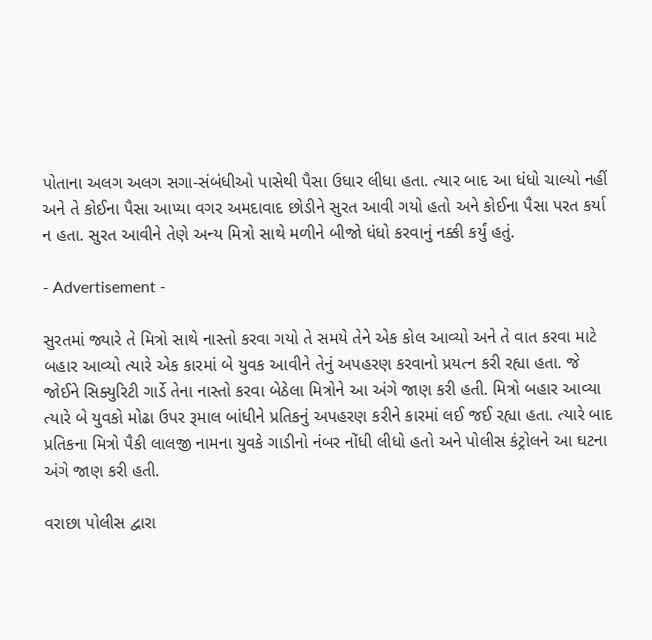પોતાના અલગ અલગ સગા-સંબંધીઓ પાસેથી પૈસા ઉધાર લીધા હતા. ત્યાર બાદ આ ધંધો ચાલ્યો નહીં અને તે કોઈના પૈસા આપ્યા વગર અમદાવાદ છોડીને સુરત આવી ગયો હતો અને કોઈના પૈસા પરત કર્યા ન હતા. સુરત આવીને તેણે અન્ય મિત્રો સાથે મળીને બીજો ધંધો કરવાનું નક્કી કર્યું હતું.

- Advertisement -

સુરતમાં જ્યારે તે મિત્રો સાથે નાસ્તો કરવા ગયો તે સમયે તેને એક કોલ આવ્યો અને તે વાત કરવા માટે બહાર આવ્યો ત્યારે એક કારમાં બે યુવક આવીને તેનું અપહરણ કરવાનો પ્રયત્ન કરી રહ્યા હતા. જે જોઈને સિક્યુરિટી ગાર્ડે તેના નાસ્તો કરવા બેઠેલા મિત્રોને આ અંગે જાણ કરી હતી. મિત્રો બહાર આવ્યા ત્યારે બે યુવકો મોઢા ઉપર રૂમાલ બાંધીને પ્રતિકનું અપહરણ કરીને કારમાં લઈ જઈ રહ્યા હતા. ત્યારે બાદ પ્રતિકના મિત્રો પૈકી લાલજી નામના યુવકે ગાડીનો નંબર નોંધી લીધો હતો અને પોલીસ કંટ્રોલને આ ઘટના અંગે જાણ કરી હતી.

વરાછા પોલીસ દ્વારા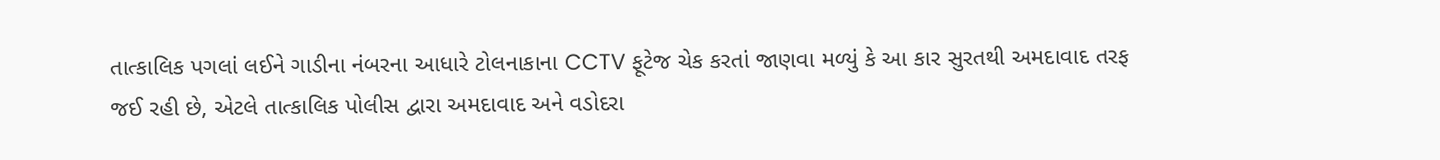તાત્કાલિક પગલાં લઈને ગાડીના નંબરના આધારે ટોલનાકાના CCTV ફૂટેજ ચેક કરતાં જાણવા મળ્યું કે આ કાર સુરતથી અમદાવાદ તરફ જઈ રહી છે, એટલે તાત્કાલિક પોલીસ દ્વારા અમદાવાદ અને વડોદરા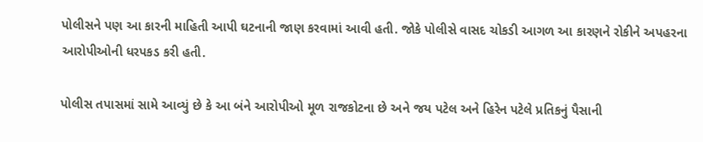પોલીસને પણ આ કારની માહિતી આપી ઘટનાની જાણ કરવામાં આવી હતી. જોકે પોલીસે વાસદ ચોકડી આગળ આ કારણને રોકીને અપહરના આરોપીઓની ધરપકડ કરી હતી.

પોલીસ તપાસમાં સામે આવ્યું છે કે આ બંને આરોપીઓ મૂળ રાજકોટના છે અને જય પટેલ અને હિરેન પટેલે પ્રતિકનું પૈસાની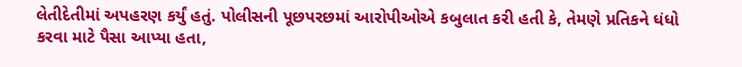લેતીદેતીમાં અપહરણ કર્યું હતું. પોલીસની પૂછપરછમાં આરોપીઓએ કબુલાત કરી હતી કે, તેમણે પ્રતિકને ધંધો કરવા માટે પૈસા આપ્યા હતા,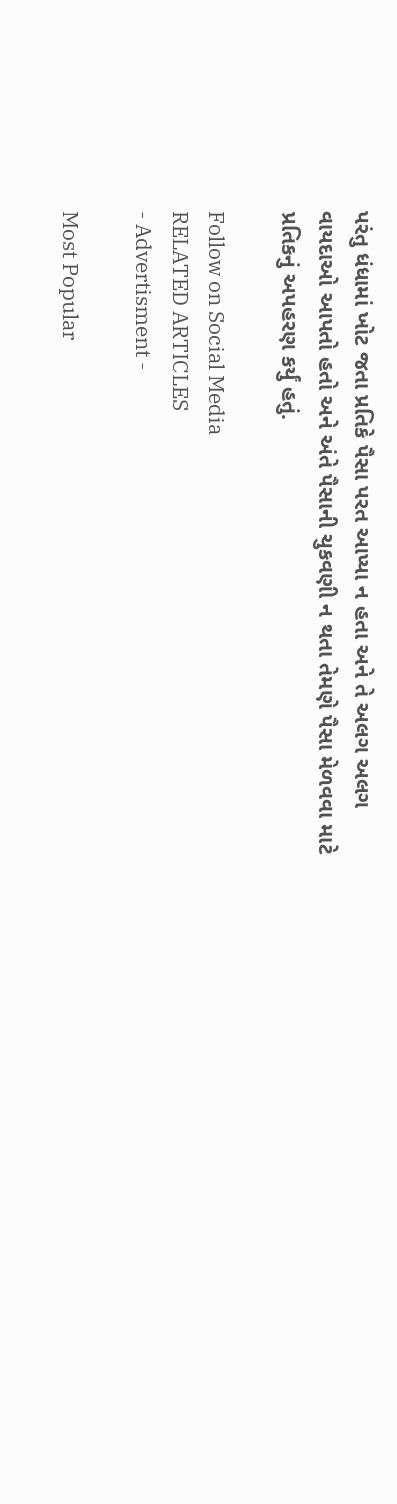પરંતુ ધંધામાં ખોટ જતા પ્રતિકે પૈસા પરત આપ્યા ન હતા અને તે અલગ અલગ વાયદાઓ આપતો હતો અને અંતે પૈસાની ચુકવણી ન થતા તેમણે પૈસા મેળવવા માટે પ્રતિકનું અપહરણ કર્યું હતું.

Follow on Social Media
RELATED ARTICLES
- Advertisment -

Most Popular